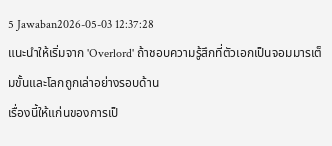5 Jawaban2026-05-03 12:37:28
แนะนำให้เริ่มจาก 'Overlord' ถ้าชอบความรู้สึกที่ตัวเอกเป็นจอมมารเต็มขั้นและโลกถูกเล่าอย่างรอบด้าน
เรื่องนี้ให้แก่นของการเป็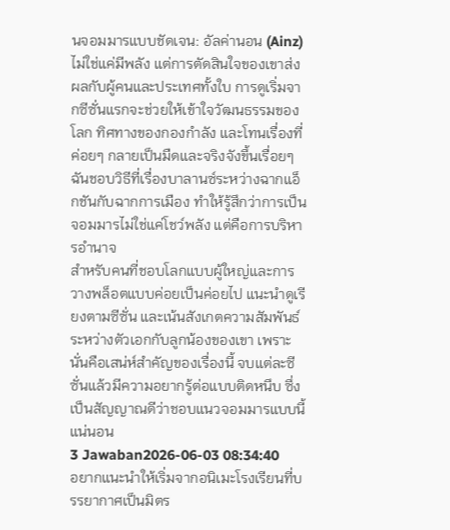นจอมมารแบบชัดเจน: อัลค่านอน (Ainz) ไม่ใช่แค่มีพลัง แต่การตัดสินใจของเขาส่งผลกับผู้คนและประเทศทั้งใบ การดูเริ่มจากซีซั่นแรกจะช่วยให้เข้าใจวัฒนธรรมของโลก ทิศทางของกองกำลัง และโทนเรื่องที่ค่อยๆ กลายเป็นมืดและจริงจังขึ้นเรื่อยๆ ฉันชอบวิธีที่เรื่องบาลานซ์ระหว่างฉากแอ็กชันกับฉากการเมือง ทำให้รู้สึกว่าการเป็นจอมมารไม่ใช่แค่โชว์พลัง แต่คือการบริหารอำนาจ
สำหรับคนที่ชอบโลกแบบผู้ใหญ่และการวางพล็อตแบบค่อยเป็นค่อยไป แนะนำดูเรียงตามซีซั่น และเน้นสังเกตความสัมพันธ์ระหว่างตัวเอกกับลูกน้องของเขา เพราะนั่นคือเสน่ห์สำคัญของเรื่องนี้ จบแต่ละซีซั่นแล้วมีความอยากรู้ต่อแบบติดหนึบ ซึ่งเป็นสัญญาณดีว่าชอบแนวจอมมารแบบนี้แน่นอน
3 Jawaban2026-06-03 08:34:40
อยากแนะนำให้เริ่มจากอนิเมะโรงเรียนที่บรรยากาศเป็นมิตร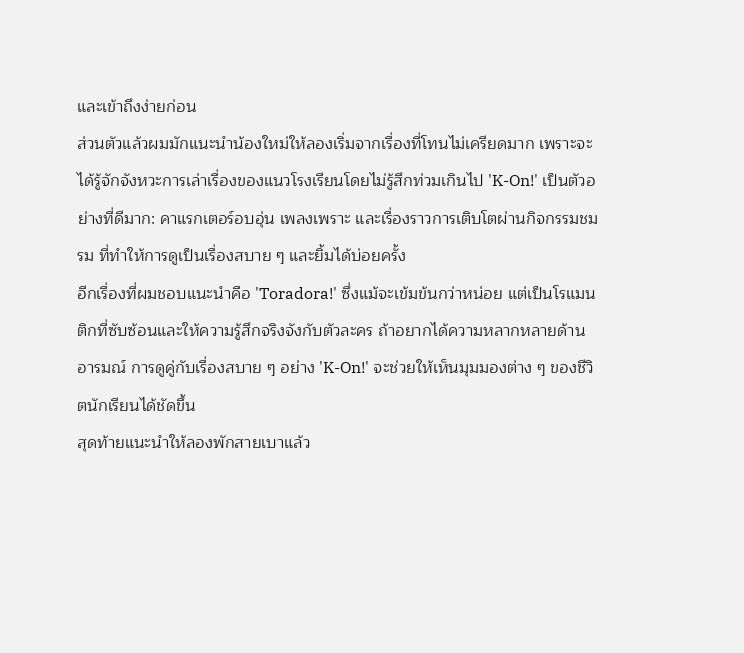และเข้าถึงง่ายก่อน
ส่วนตัวแล้วผมมักแนะนำน้องใหม่ให้ลองเริ่มจากเรื่องที่โทนไม่เครียดมาก เพราะจะได้รู้จักจังหวะการเล่าเรื่องของแนวโรงเรียนโดยไม่รู้สึกท่วมเกินไป 'K-On!' เป็นตัวอย่างที่ดีมาก: คาแรกเตอร์อบอุ่น เพลงเพราะ และเรื่องราวการเติบโตผ่านกิจกรรมชมรม ที่ทำให้การดูเป็นเรื่องสบาย ๆ และยิ้มได้บ่อยครั้ง
อีกเรื่องที่ผมชอบแนะนำคือ 'Toradora!' ซึ่งแม้จะเข้มข้นกว่าหน่อย แต่เป็นโรแมนติกที่ซับซ้อนและให้ความรู้สึกจริงจังกับตัวละคร ถ้าอยากได้ความหลากหลายด้านอารมณ์ การดูคู่กับเรื่องสบาย ๆ อย่าง 'K-On!' จะช่วยให้เห็นมุมมองต่าง ๆ ของชีวิตนักเรียนได้ชัดขึ้น
สุดท้ายแนะนำให้ลองพักสายเบาแล้ว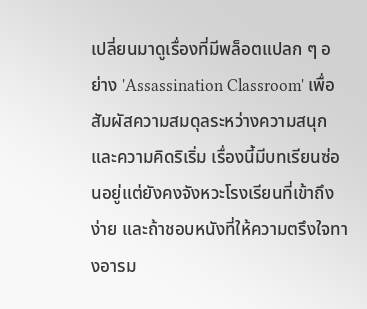เปลี่ยนมาดูเรื่องที่มีพล็อตแปลก ๆ อย่าง 'Assassination Classroom' เพื่อสัมผัสความสมดุลระหว่างความสนุกและความคิดริเริ่ม เรื่องนี้มีบทเรียนซ่อนอยู่แต่ยังคงจังหวะโรงเรียนที่เข้าถึงง่าย และถ้าชอบหนังที่ให้ความตรึงใจทางอารม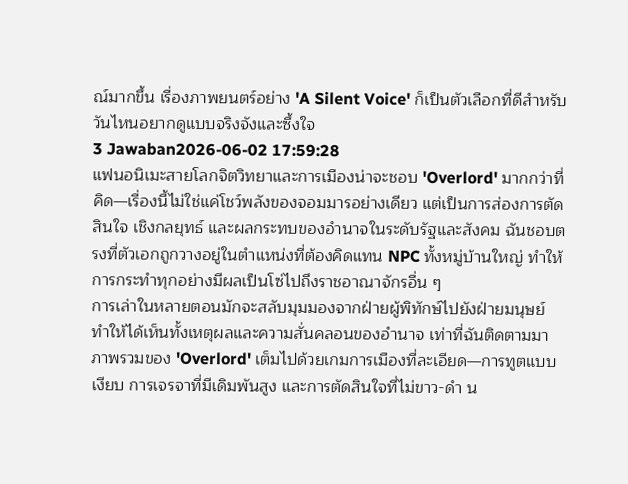ณ์มากขึ้น เรื่องภาพยนตร์อย่าง 'A Silent Voice' ก็เป็นตัวเลือกที่ดีสำหรับวันไหนอยากดูแบบจริงจังและซึ้งใจ
3 Jawaban2026-06-02 17:59:28
แฟนอนิเมะสายโลกจิตวิทยาและการเมืองน่าจะชอบ 'Overlord' มากกว่าที่คิด—เรื่องนี้ไม่ใช่แค่โชว์พลังของจอมมารอย่างเดียว แต่เป็นการส่องการตัดสินใจ เชิงกลยุทธ์ และผลกระทบของอำนาจในระดับรัฐและสังคม ฉันชอบตรงที่ตัวเอกถูกวางอยู่ในตำแหน่งที่ต้องคิดแทน NPC ทั้งหมู่บ้านใหญ่ ทำให้การกระทำทุกอย่างมีผลเป็นโซ่ไปถึงราชอาณาจักรอื่น ๆ
การเล่าในหลายตอนมักจะสลับมุมมองจากฝ่ายผู้พิทักษ์ไปยังฝ่ายมนุษย์ ทำให้ได้เห็นทั้งเหตุผลและความสั่นคลอนของอำนาจ เท่าที่ฉันติดตามมา ภาพรวมของ 'Overlord' เต็มไปด้วยเกมการเมืองที่ละเอียด—การทูตแบบเงียบ การเจรจาที่มีเดิมพันสูง และการตัดสินใจที่ไม่ขาว-ดำ น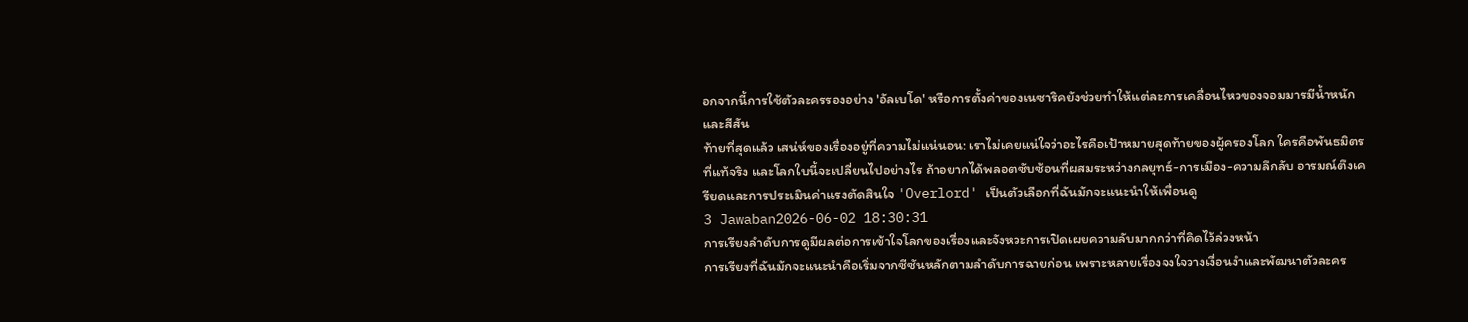อกจากนี้การใช้ตัวละครรองอย่าง 'อัลเบโด' หรือการตั้งค่าของเนซาริคยังช่วยทำให้แต่ละการเคลื่อนไหวของจอมมารมีน้ำหนักและสีสัน
ท้ายที่สุดแล้ว เสน่ห์ของเรื่องอยู่ที่ความไม่แน่นอน: เราไม่เคยแน่ใจว่าอะไรคือเป้าหมายสุดท้ายของผู้ครองโลก ใครคือพันธมิตรที่แท้จริง และโลกใบนี้จะเปลี่ยนไปอย่างไร ถ้าอยากได้พลอตซับซ้อนที่ผสมระหว่างกลยุทธ์-การเมือง-ความลึกลับ อารมณ์ตึงเครียดและการประเมินค่าแรงตัดสินใจ 'Overlord' เป็นตัวเลือกที่ฉันมักจะแนะนำให้เพื่อนดู
3 Jawaban2026-06-02 18:30:31
การเรียงลำดับการดูมีผลต่อการเข้าใจโลกของเรื่องและจังหวะการเปิดเผยความลับมากกว่าที่คิดไว้ล่วงหน้า
การเรียงที่ฉันมักจะแนะนำคือเริ่มจากซีซันหลักตามลำดับการฉายก่อน เพราะหลายเรื่องจงใจวางเงื่อนงำและพัฒนาตัวละคร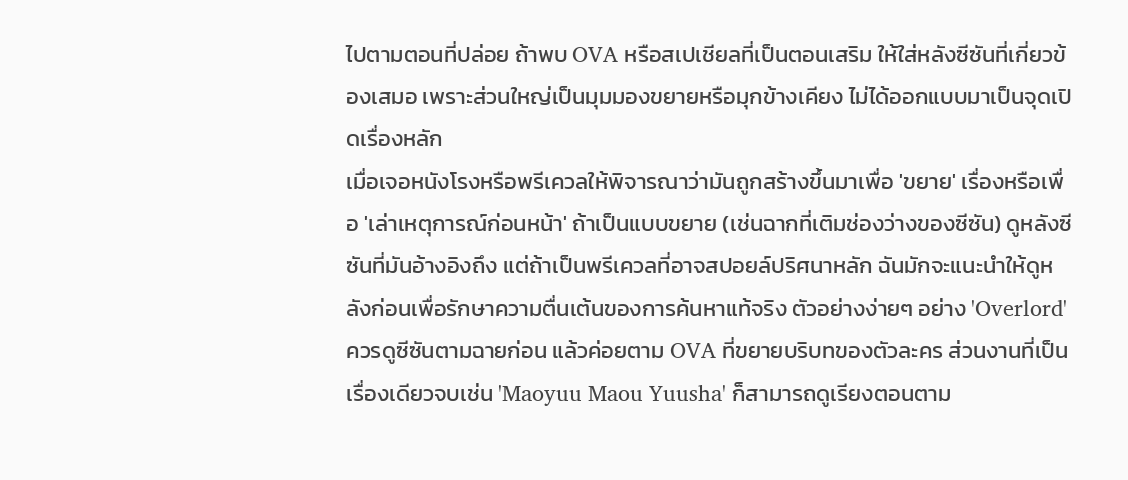ไปตามตอนที่ปล่อย ถ้าพบ OVA หรือสเปเชียลที่เป็นตอนเสริม ให้ใส่หลังซีซันที่เกี่ยวข้องเสมอ เพราะส่วนใหญ่เป็นมุมมองขยายหรือมุกข้างเคียง ไม่ได้ออกแบบมาเป็นจุดเปิดเรื่องหลัก
เมื่อเจอหนังโรงหรือพรีเควลให้พิจารณาว่ามันถูกสร้างขึ้นมาเพื่อ 'ขยาย' เรื่องหรือเพื่อ 'เล่าเหตุการณ์ก่อนหน้า' ถ้าเป็นแบบขยาย (เช่นฉากที่เติมช่องว่างของซีซัน) ดูหลังซีซันที่มันอ้างอิงถึง แต่ถ้าเป็นพรีเควลที่อาจสปอยล์ปริศนาหลัก ฉันมักจะแนะนำให้ดูหลังก่อนเพื่อรักษาความตื่นเต้นของการค้นหาแท้จริง ตัวอย่างง่ายๆ อย่าง 'Overlord' ควรดูซีซันตามฉายก่อน แล้วค่อยตาม OVA ที่ขยายบริบทของตัวละคร ส่วนงานที่เป็นเรื่องเดียวจบเช่น 'Maoyuu Maou Yuusha' ก็สามารถดูเรียงตอนตาม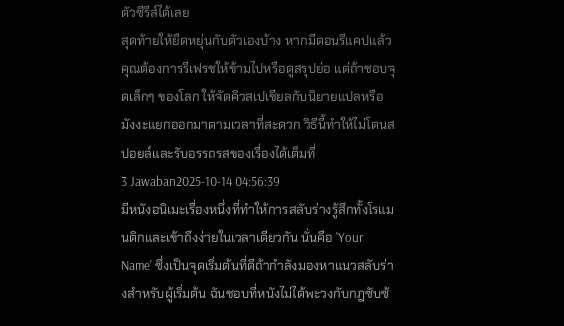ตัวซีรีส์ได้เลย
สุดท้ายให้ยืดหยุ่นกับตัวเองบ้าง หากมีตอนรีแคปแล้วคุณต้องการรีเฟรชให้ข้ามไปหรือดูสรุปย่อ แต่ถ้าชอบจุดเล็กๆ ของโลก ให้จัดคิวสเปเชียลกับนิยายแปลหรือมังงะแยกออกมาตามเวลาที่สะดวก วิธีนี้ทำให้ไม่โดนสปอยล์และรับอรรถรสของเรื่องได้เต็มที่
3 Jawaban2025-10-14 04:56:39
มีหนังอนิเมะเรื่องหนึ่งที่ทำให้การสลับร่างรู้สึกทั้งโรแมนติกและเข้าถึงง่ายในเวลาเดียวกัน นั่นคือ 'Your Name' ซึ่งเป็นจุดเริ่มต้นที่ดีถ้ากำลังมองหาแนวสลับร่างสำหรับผู้เริ่มต้น ฉันชอบที่หนังไม่ได้พะวงกับกฎซับซ้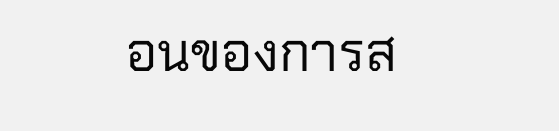อนของการส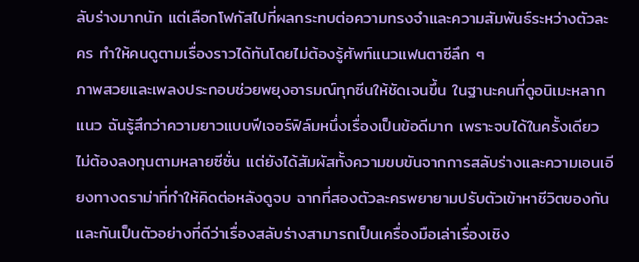ลับร่างมากนัก แต่เลือกโฟกัสไปที่ผลกระทบต่อความทรงจำและความสัมพันธ์ระหว่างตัวละคร ทำให้คนดูตามเรื่องราวได้ทันโดยไม่ต้องรู้ศัพท์แนวแฟนตาซีลึก ๆ
ภาพสวยและเพลงประกอบช่วยพยุงอารมณ์ทุกซีนให้ชัดเจนขึ้น ในฐานะคนที่ดูอนิเมะหลากแนว ฉันรู้สึกว่าความยาวแบบฟีเจอร์ฟิล์มหนึ่งเรื่องเป็นข้อดีมาก เพราะจบได้ในครั้งเดียว ไม่ต้องลงทุนตามหลายซีซั่น แต่ยังได้สัมผัสทั้งความขบขันจากการสลับร่างและความเอนเอียงทางดราม่าที่ทำให้คิดต่อหลังดูจบ ฉากที่สองตัวละครพยายามปรับตัวเข้าหาชีวิตของกันและกันเป็นตัวอย่างที่ดีว่าเรื่องสลับร่างสามารถเป็นเครื่องมือเล่าเรื่องเชิง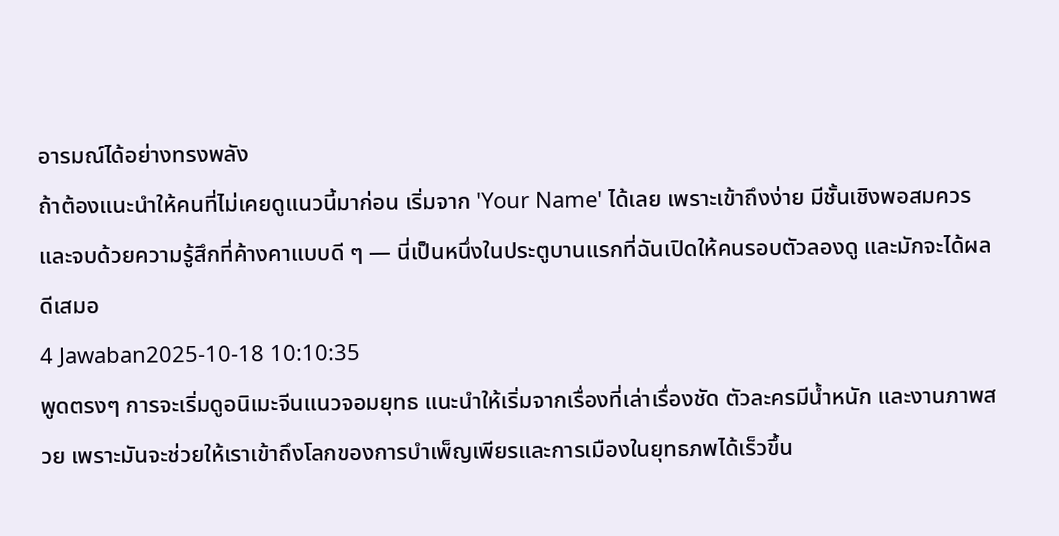อารมณ์ได้อย่างทรงพลัง
ถ้าต้องแนะนำให้คนที่ไม่เคยดูแนวนี้มาก่อน เริ่มจาก 'Your Name' ได้เลย เพราะเข้าถึงง่าย มีชั้นเชิงพอสมควร และจบด้วยความรู้สึกที่ค้างคาแบบดี ๆ — นี่เป็นหนึ่งในประตูบานแรกที่ฉันเปิดให้คนรอบตัวลองดู และมักจะได้ผลดีเสมอ
4 Jawaban2025-10-18 10:10:35
พูดตรงๆ การจะเริ่มดูอนิเมะจีนแนวจอมยุทธ แนะนำให้เริ่มจากเรื่องที่เล่าเรื่องชัด ตัวละครมีน้ำหนัก และงานภาพสวย เพราะมันจะช่วยให้เราเข้าถึงโลกของการบำเพ็ญเพียรและการเมืองในยุทธภพได้เร็วขึ้น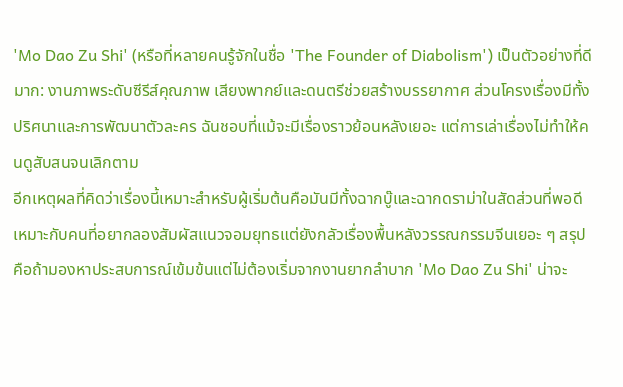'Mo Dao Zu Shi' (หรือที่หลายคนรู้จักในชื่อ 'The Founder of Diabolism') เป็นตัวอย่างที่ดีมาก: งานภาพระดับซีรีส์คุณภาพ เสียงพากย์และดนตรีช่วยสร้างบรรยากาศ ส่วนโครงเรื่องมีทั้งปริศนาและการพัฒนาตัวละคร ฉันชอบที่แม้จะมีเรื่องราวย้อนหลังเยอะ แต่การเล่าเรื่องไม่ทำให้คนดูสับสนจนเลิกตาม
อีกเหตุผลที่คิดว่าเรื่องนี้เหมาะสำหรับผู้เริ่มต้นคือมันมีทั้งฉากบู๊และฉากดราม่าในสัดส่วนที่พอดี เหมาะกับคนที่อยากลองสัมผัสแนวจอมยุทธแต่ยังกลัวเรื่องพื้นหลังวรรณกรรมจีนเยอะ ๆ สรุปคือถ้ามองหาประสบการณ์เข้มข้นแต่ไม่ต้องเริ่มจากงานยากลำบาก 'Mo Dao Zu Shi' น่าจะ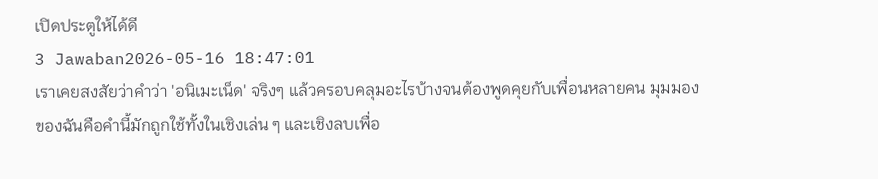เปิดประตูให้ได้ดี
3 Jawaban2026-05-16 18:47:01
เราเคยสงสัยว่าคำว่า 'อนิเมะเน็ด' จริงๆ แล้วครอบคลุมอะไรบ้างจนต้องพูดคุยกับเพื่อนหลายคน มุมมองของฉันคือคำนี้มักถูกใช้ทั้งในเชิงเล่น ๆ และเชิงลบเพื่อ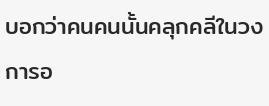บอกว่าคนคนนั้นคลุกคลีในวงการอ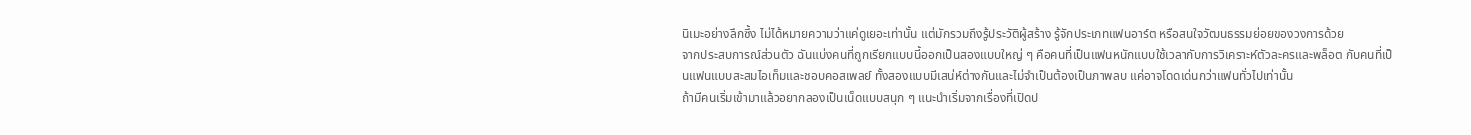นิเมะอย่างลึกซึ้ง ไม่ได้หมายความว่าแค่ดูเยอะเท่านั้น แต่มักรวมถึงรู้ประวัติผู้สร้าง รู้จักประเภทแฟนอาร์ต หรือสนใจวัฒนธรรมย่อยของวงการด้วย
จากประสบการณ์ส่วนตัว ฉันแบ่งคนที่ถูกเรียกแบบนี้ออกเป็นสองแบบใหญ่ ๆ คือคนที่เป็นแฟนหนักแบบใช้เวลากับการวิเคราะห์ตัวละครและพล็อต กับคนที่เป็นแฟนแบบสะสมไอเท็มและชอบคอสเพลย์ ทั้งสองแบบมีเสน่ห์ต่างกันและไม่จำเป็นต้องเป็นภาพลบ แค่อาจโดดเด่นกว่าแฟนทั่วไปเท่านั้น
ถ้ามีคนเริ่มเข้ามาแล้วอยากลองเป็นเน็ดแบบสนุก ๆ แนะนำเริ่มจากเรื่องที่เปิดป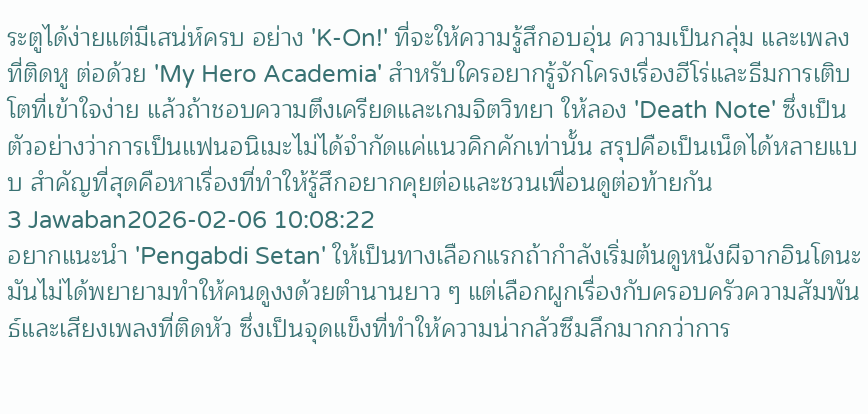ระตูได้ง่ายแต่มีเสน่ห์ครบ อย่าง 'K-On!' ที่จะให้ความรู้สึกอบอุ่น ความเป็นกลุ่ม และเพลงที่ติดหู ต่อด้วย 'My Hero Academia' สำหรับใครอยากรู้จักโครงเรื่องฮีโร่และธีมการเติบโตที่เข้าใจง่าย แล้วถ้าชอบความตึงเครียดและเกมจิตวิทยา ให้ลอง 'Death Note' ซึ่งเป็นตัวอย่างว่าการเป็นแฟนอนิเมะไม่ได้จำกัดแค่แนวคิกคักเท่านั้น สรุปคือเป็นเน็ดได้หลายแบบ สำคัญที่สุดคือหาเรื่องที่ทำให้รู้สึกอยากคุยต่อและชวนเพื่อนดูต่อท้ายกัน
3 Jawaban2026-02-06 10:08:22
อยากแนะนำ 'Pengabdi Setan' ให้เป็นทางเลือกแรกถ้ากำลังเริ่มต้นดูหนังผีจากอินโดนะ มันไม่ได้พยายามทำให้คนดูงงด้วยตำนานยาว ๆ แต่เลือกผูกเรื่องกับครอบครัวความสัมพันธ์และเสียงเพลงที่ติดหัว ซึ่งเป็นจุดแข็งที่ทำให้ความน่ากลัวซึมลึกมากกว่าการ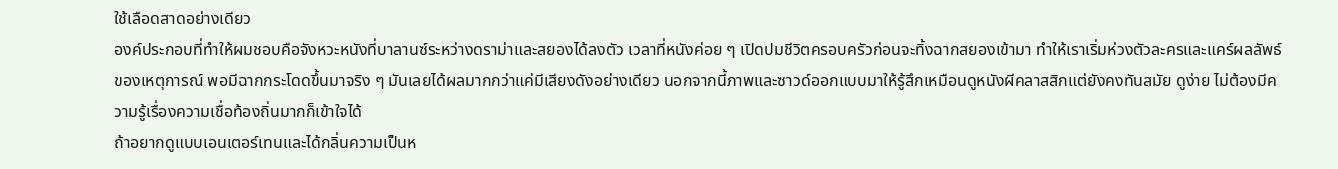ใช้เลือดสาดอย่างเดียว
องค์ประกอบที่ทำให้ผมชอบคือจังหวะหนังที่บาลานซ์ระหว่างดราม่าและสยองได้ลงตัว เวลาที่หนังค่อย ๆ เปิดปมชีวิตครอบครัวก่อนจะทิ้งฉากสยองเข้ามา ทำให้เราเริ่มห่วงตัวละครและแคร์ผลลัพธ์ของเหตุการณ์ พอมีฉากกระโดดขึ้นมาจริง ๆ มันเลยได้ผลมากกว่าแค่มีเสียงดังอย่างเดียว นอกจากนี้ภาพและซาวด์ออกแบบมาให้รู้สึกเหมือนดูหนังผีคลาสสิกแต่ยังคงทันสมัย ดูง่าย ไม่ต้องมีความรู้เรื่องความเชื่อท้องถิ่นมากก็เข้าใจได้
ถ้าอยากดูแบบเอนเตอร์เทนและได้กลิ่นความเป็นห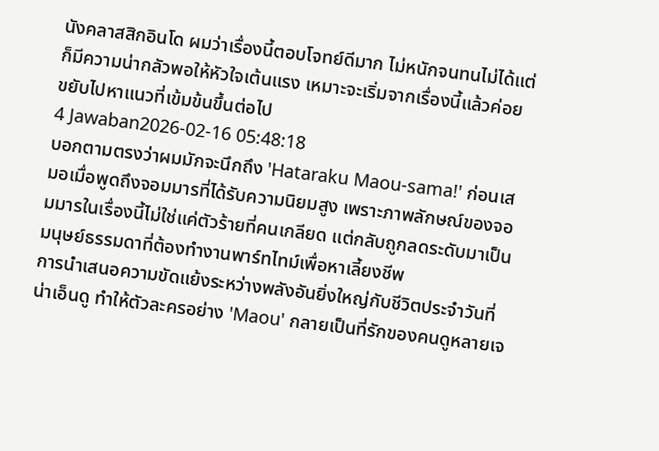นังคลาสสิกอินโด ผมว่าเรื่องนี้ตอบโจทย์ดีมาก ไม่หนักจนทนไม่ได้แต่ก็มีความน่ากลัวพอให้หัวใจเต้นแรง เหมาะจะเริ่มจากเรื่องนี้แล้วค่อยขยับไปหาแนวที่เข้มข้นขึ้นต่อไป
4 Jawaban2026-02-16 05:48:18
บอกตามตรงว่าผมมักจะนึกถึง 'Hataraku Maou-sama!' ก่อนเสมอเมื่อพูดถึงจอมมารที่ได้รับความนิยมสูง เพราะภาพลักษณ์ของจอมมารในเรื่องนี้ไม่ใช่แค่ตัวร้ายที่คนเกลียด แต่กลับถูกลดระดับมาเป็นมนุษย์ธรรมดาที่ต้องทำงานพาร์ทไทม์เพื่อหาเลี้ยงชีพ
การนำเสนอความขัดแย้งระหว่างพลังอันยิ่งใหญ่กับชีวิตประจำวันที่น่าเอ็นดู ทำให้ตัวละครอย่าง 'Maou' กลายเป็นที่รักของคนดูหลายเจ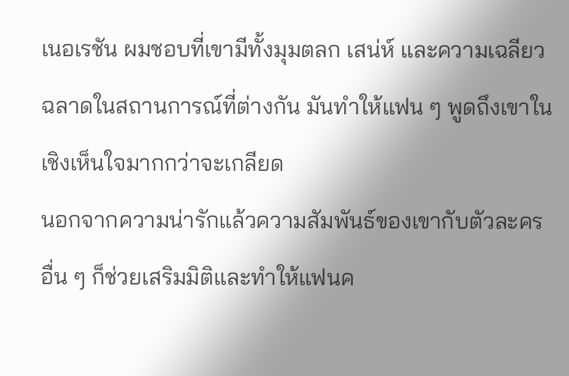เนอเรชัน ผมชอบที่เขามีทั้งมุมตลก เสน่ห์ และความเฉลียวฉลาดในสถานการณ์ที่ต่างกัน มันทำให้แฟน ๆ พูดถึงเขาในเชิงเห็นใจมากกว่าจะเกลียด
นอกจากความน่ารักแล้วความสัมพันธ์ของเขากับตัวละครอื่น ๆ ก็ช่วยเสริมมิติและทำให้แฟนค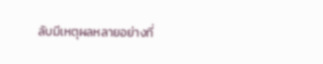ลับมีเหตุผลหลายอย่างที่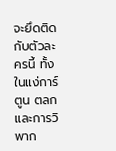จะยึดติดกับตัวละครนี้ ทั้งในแง่การ์ตูน ตลก และการวิพาก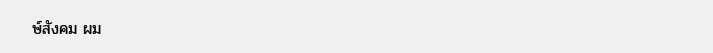ษ์สังคม ผม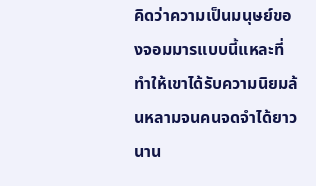คิดว่าความเป็นมนุษย์ของจอมมารแบบนี้แหละที่ทำให้เขาได้รับความนิยมล้นหลามจนคนจดจำได้ยาวนาน